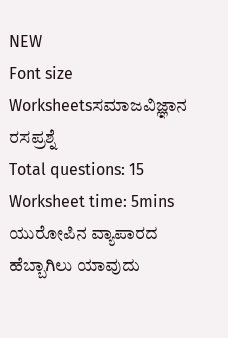NEW
Font size
Worksheetsಸಮಾಜವಿಜ್ಞಾನ ರಸಪ್ರಶ್ನೆ
Total questions: 15
Worksheet time: 5mins
ಯುರೋಪಿನ ವ್ಯಾಪಾರದ ಹೆಬ್ಬಾಗಿಲು ಯಾವುದು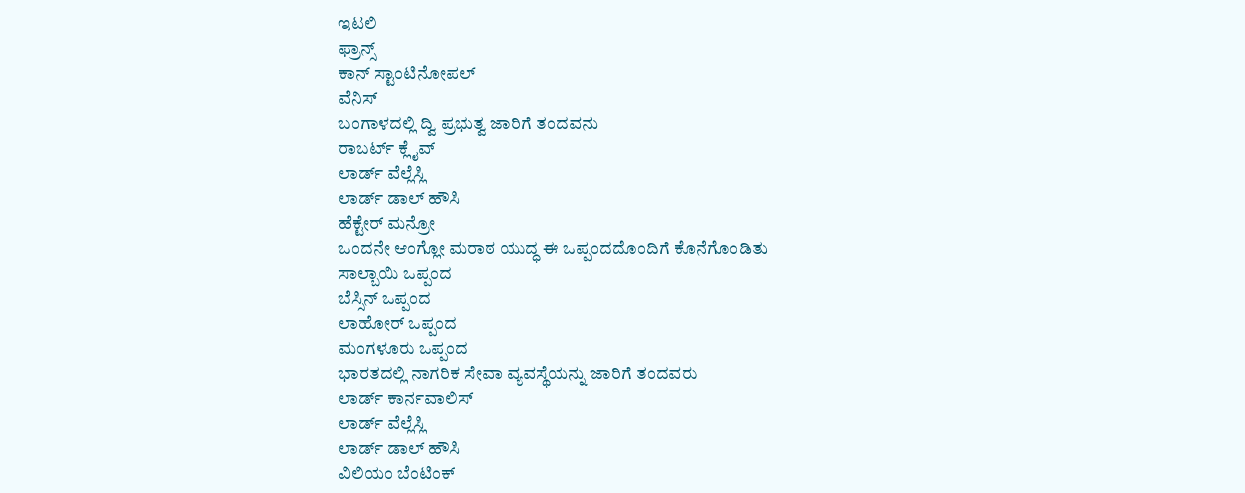ಇಟಲಿ
ಫ್ರಾನ್ಸ್
ಕಾನ್ ಸ್ಟಾಂಟಿನೋಪಲ್
ವೆನಿಸ್
ಬಂಗಾಳದಲ್ಲಿ ದ್ವಿ ಪ್ರಭುತ್ವ ಜಾರಿಗೆ ತಂದವನು
ರಾಬರ್ಟ್ ಕ್ಲೈವ್
ಲಾರ್ಡ್ ವೆಲ್ಲೆಸ್ಲಿ
ಲಾರ್ಡ್ ಡಾಲ್ ಹೌಸಿ
ಹೆಕ್ಟೇರ್ ಮನ್ರೋ
ಒಂದನೇ ಆಂಗ್ಲೋ ಮರಾಠ ಯುದ್ಧ ಈ ಒಪ್ಪಂದದೊಂದಿಗೆ ಕೊನೆಗೊಂಡಿತು
ಸಾಲ್ಬಾಯಿ ಒಪ್ಪಂದ
ಬೆಸ್ಸಿನ್ ಒಪ್ಪಂದ
ಲಾಹೋರ್ ಒಪ್ಪಂದ
ಮಂಗಳೂರು ಒಪ್ಪಂದ
ಭಾರತದಲ್ಲಿ ನಾಗರಿಕ ಸೇವಾ ವ್ಯವಸ್ಥೆಯನ್ನು ಜಾರಿಗೆ ತಂದವರು
ಲಾರ್ಡ್ ಕಾರ್ನವಾಲಿಸ್
ಲಾರ್ಡ್ ವೆಲ್ಲೆಸ್ಲಿ
ಲಾರ್ಡ್ ಡಾಲ್ ಹೌಸಿ
ವಿಲಿಯಂ ಬೆಂಟಿಂಕ್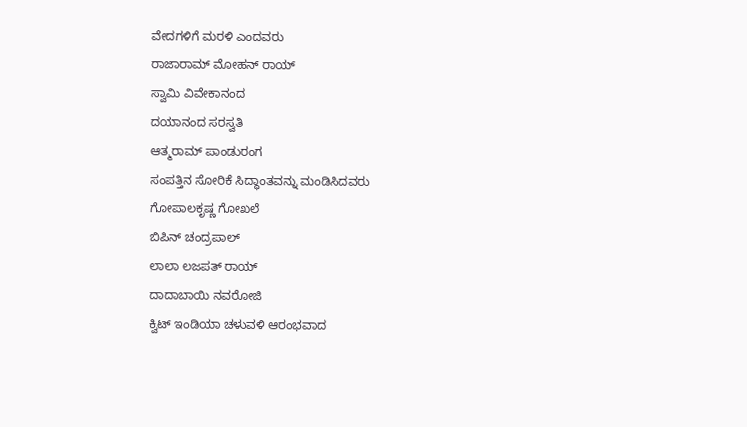ವೇದಗಳಿಗೆ ಮರಳಿ ಎಂದವರು
ರಾಜಾರಾಮ್ ಮೋಹನ್ ರಾಯ್
ಸ್ವಾಮಿ ವಿವೇಕಾನಂದ
ದಯಾನಂದ ಸರಸ್ವತಿ
ಆತ್ಮರಾಮ್ ಪಾಂಡುರಂಗ
ಸಂಪತ್ತಿನ ಸೋರಿಕೆ ಸಿದ್ಧಾಂತವನ್ನು ಮಂಡಿಸಿದವರು
ಗೋಪಾಲಕೃಷ್ಣ ಗೋಖಲೆ
ಬಿಪಿನ್ ಚಂದ್ರಪಾಲ್
ಲಾಲಾ ಲಜಪತ್ ರಾಯ್
ದಾದಾಬಾಯಿ ನವರೋಜಿ
ಕ್ವಿಟ್ ಇಂಡಿಯಾ ಚಳುವಳಿ ಆರಂಭವಾದ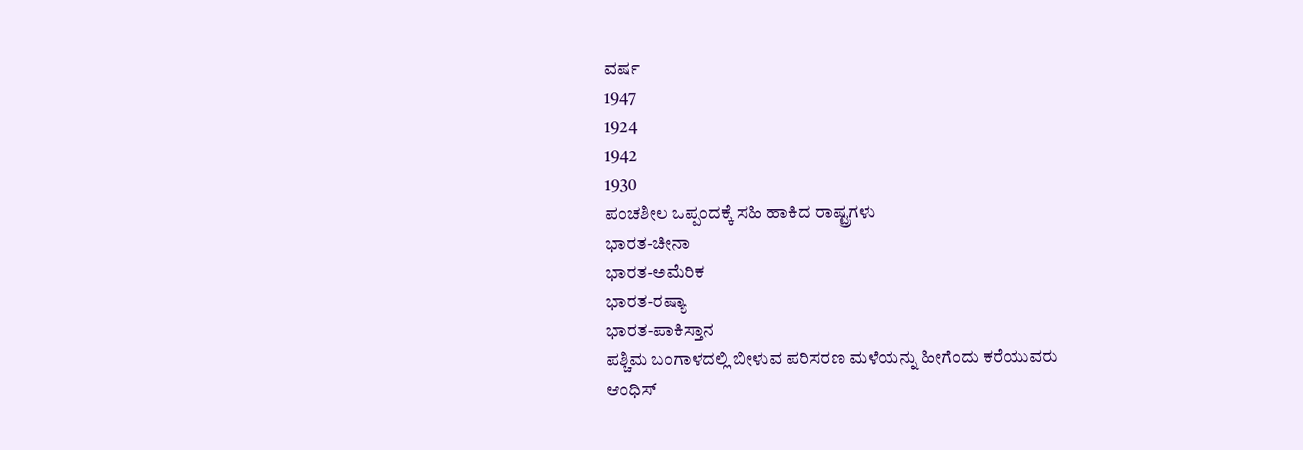ವರ್ಷ
1947
1924
1942
1930
ಪಂಚಶೀಲ ಒಪ್ಪಂದಕ್ಕೆ ಸಹಿ ಹಾಕಿದ ರಾಷ್ಟ್ರಗಳು
ಭಾರತ-ಚೀನಾ
ಭಾರತ-ಅಮೆರಿಕ
ಭಾರತ-ರಷ್ಯಾ
ಭಾರತ-ಪಾಕಿಸ್ತಾನ
ಪಶ್ಚಿಮ ಬಂಗಾಳದಲ್ಲಿ ಬೀಳುವ ಪರಿಸರಣ ಮಳೆಯನ್ನು ಹೀಗೆಂದು ಕರೆಯುವರು
ಆಂಧಿಸ್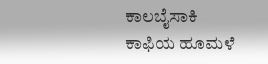ಕಾಲಬೈಸಾಕಿ
ಕಾಫಿಯ ಹೂಮಳೆ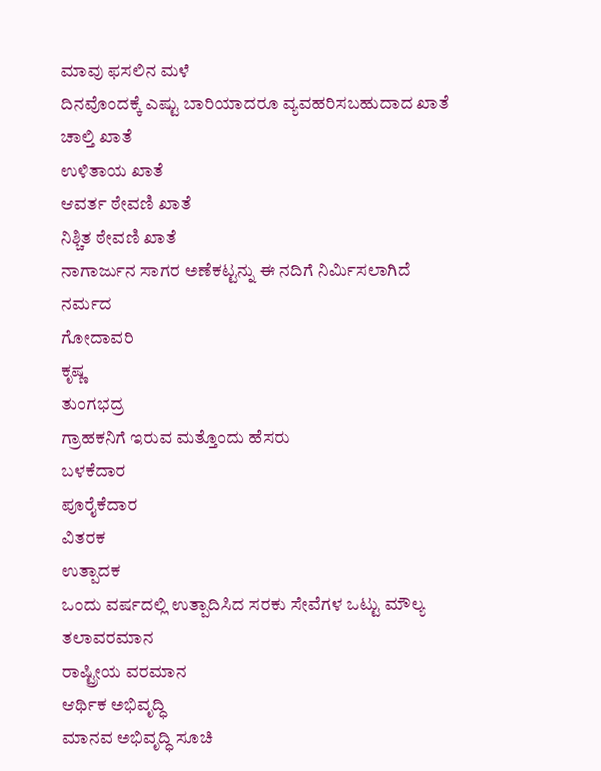ಮಾವು ಫಸಲಿನ ಮಳೆ
ದಿನವೊಂದಕ್ಕೆ ಎಷ್ಟು ಬಾರಿಯಾದರೂ ವ್ಯವಹರಿಸಬಹುದಾದ ಖಾತೆ
ಚಾಲ್ತಿ ಖಾತೆ
ಉಳಿತಾಯ ಖಾತೆ
ಆವರ್ತ ಠೇವಣಿ ಖಾತೆ
ನಿಶ್ಚಿತ ಠೇವಣಿ ಖಾತೆ
ನಾಗಾರ್ಜುನ ಸಾಗರ ಅಣೆಕಟ್ಟನ್ನು ಈ ನದಿಗೆ ನಿರ್ಮಿಸಲಾಗಿದೆ
ನರ್ಮದ
ಗೋದಾವರಿ
ಕೃಷ್ಣ
ತುಂಗಭದ್ರ
ಗ್ರಾಹಕನಿಗೆ ಇರುವ ಮತ್ತೊಂದು ಹೆಸರು
ಬಳಕೆದಾರ
ಪೂರೈಕೆದಾರ
ವಿತರಕ
ಉತ್ಪಾದಕ
ಒಂದು ವರ್ಷದಲ್ಲಿ ಉತ್ಪಾದಿಸಿದ ಸರಕು ಸೇವೆಗಳ ಒಟ್ಟು ಮೌಲ್ಯ
ತಲಾವರಮಾನ
ರಾಷ್ಟ್ರೀಯ ವರಮಾನ
ಆರ್ಥಿಕ ಅಭಿವೃದ್ಧಿ
ಮಾನವ ಅಭಿವೃದ್ಧಿ ಸೂಚಿ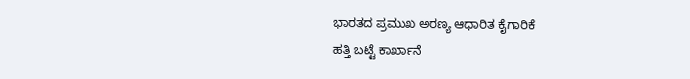ಭಾರತದ ಪ್ರಮುಖ ಅರಣ್ಯ ಆಧಾರಿತ ಕೈಗಾರಿಕೆ
ಹತ್ತಿ ಬಟ್ಟೆ ಕಾರ್ಖಾನೆ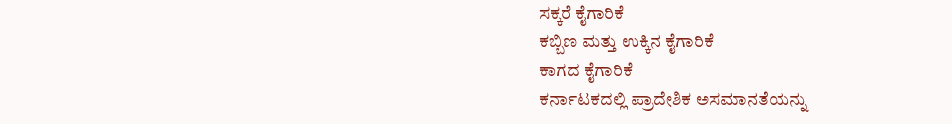ಸಕ್ಕರೆ ಕೈಗಾರಿಕೆ
ಕಬ್ಬಿಣ ಮತ್ತು ಉಕ್ಕಿನ ಕೈಗಾರಿಕೆ
ಕಾಗದ ಕೈಗಾರಿಕೆ
ಕರ್ನಾಟಕದಲ್ಲಿ ಪ್ರಾದೇಶಿಕ ಅಸಮಾನತೆಯನ್ನು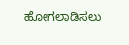ಹೋಗಲಾಡಿಸಲು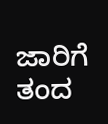ಜಾರಿಗೆ ತಂದ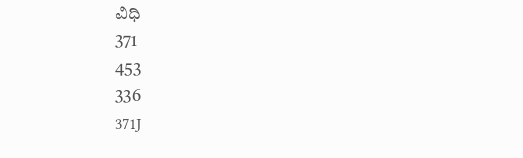ವಿಧಿ
371
453
336
371J